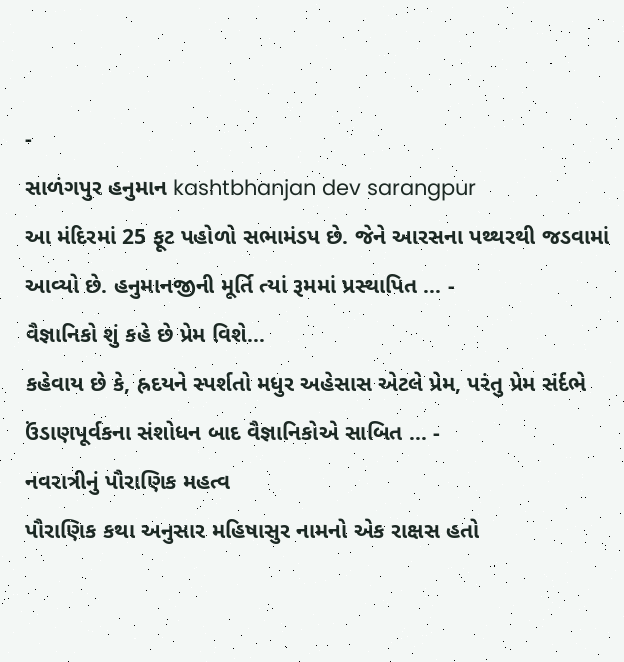-
સાળંગપુર હનુમાન kashtbhanjan dev sarangpur
આ મંદિરમાં 25 ફૂટ પહોળો સભામંડપ છે. જેને આરસના પથ્થરથી જડવામાં આવ્યો છે. હનુમાનજીની મૂર્તિ ત્યાં રૂમમાં પ્રસ્થાપિત ... -
વૈજ્ઞાનિકો શું કહે છે પ્રેમ વિશે...
કહેવાય છે કે, હ્રદયને સ્પર્શતો મધુર અહેસાસ એટલે પ્રેમ, પરંતુ પ્રેમ સંર્દભે ઉંડાણપૂર્વકના સંશોધન બાદ વૈજ્ઞાનિકોએ સાબિત ... -
નવરાત્રીનું પૌરાણિક મહત્વ
પૌરાણિક કથા અનુસાર મહિષાસુર નામનો એક રાક્ષસ હતો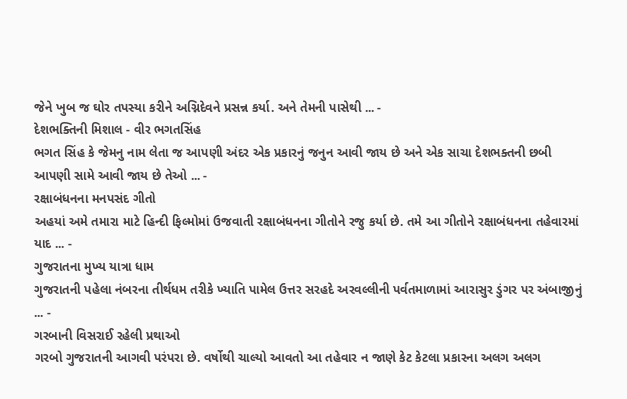જેને ખુબ જ ઘોર તપસ્યા કરીને અગ્નિદેવને પ્રસન્ન કર્યા. અને તેમની પાસેથી ... -
દેશભક્તિની મિશાલ - વીર ભગતસિંહ
ભગત સિંહ કે જેમનુ નામ લેતા જ આપણી અંદર એક પ્રકારનું જનુન આવી જાય છે અને એક સાચા દેશભક્તની છબી આપણી સામે આવી જાય છે તેઓ ... -
રક્ષાબંધનના મનપસંદ ગીતો
અહયાં અમે તમારા માટે હિન્દી ફિલ્મોમાં ઉજવાતી રક્ષાબંધનના ગીતોને રજુ કર્યા છે. તમે આ ગીતોને રક્ષાબંધનના તહેવારમાં યાદ ... -
ગુજરાતના મુખ્ય યાત્રા ધામ
ગુજરાતની પહેલા નંબરના તીર્થધમ તરીકે ખ્યાતિ પામેલ ઉત્તર સરહદે અરવલ્લીની પર્વતમાળામાં આરાસુર ડુંગર પર અંબાજીનું ... -
ગરબાની વિસરાઈ રહેલી પ્રથાઓ
ગરબો ગુજરાતની આગવી પરંપરા છે. વર્ષોથી ચાલ્યો આવતો આ તહેવાર ન જાણે કેટ કેટલા પ્રકારના અલગ અલગ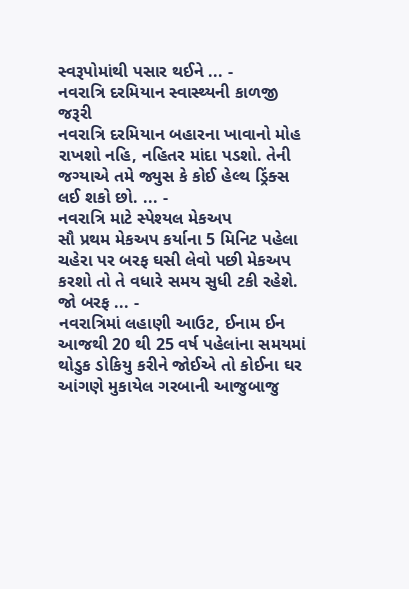સ્વરૂપોમાંથી પસાર થઈને ... -
નવરાત્રિ દરમિયાન સ્વાસ્થ્યની કાળજી જરૂરી
નવરાત્રિ દરમિયાન બહારના ખાવાનો મોહ રાખશો નહિ, નહિતર માંદા પડશો. તેની જગ્યાએ તમે જ્યુસ કે કોઈ હેલ્થ ડ્રિંક્સ લઈ શકો છો. ... -
નવરાત્રિ માટે સ્પેશ્યલ મેકઅપ
સૌ પ્રથમ મેકઅપ કર્યાના 5 મિનિટ પહેલા ચહેરા પર બરફ ઘસી લેવો પછી મેકઅપ કરશો તો તે વધારે સમય સુધી ટકી રહેશે. જો બરફ ... -
નવરાત્રિમાં લહાણી આઉટ, ઈનામ ઈન
આજથી 20 થી 25 વર્ષ પહેલાંના સમયમાં થોડુક ડોકિયુ કરીને જોઈએ તો કોઈના ઘર આંગણે મુકાયેલ ગરબાની આજુબાજુ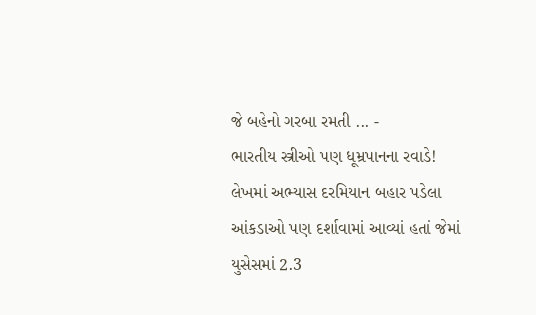જે બહેનો ગરબા રમતી ... -
ભારતીય સ્ત્રીઓ પણ ધૂમ્રપાનના રવાડે!
લેખમાં અભ્યાસ દરમિયાન બહાર પડેલા આંકડાઓ પણ દર્શાવામાં આવ્યાં હતાં જેમાં યુસેસમાં 2.3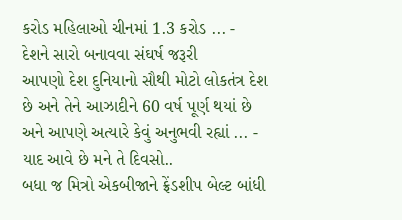કરોડ મહિલાઓ ચીનમાં 1.3 કરોડ ... -
દેશને સારો બનાવવા સંઘર્ષ જરૂરી
આપણો દેશ દુનિયાનો સૌથી મોટો લોકતંત્ર દેશ છે અને તેને આઝાદીને 60 વર્ષ પૂર્ણ થયાં છે અને આપણે અત્યારે કેવું અનુભવી રહ્યાં ... -
યાદ આવે છે મને તે દિવસો..
બધા જ મિત્રો એકબીજાને ફ્રેંડશીપ બેલ્ટ બાંધી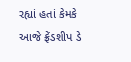રહ્યાં હતાં કેમકે આજે ફ્રેંડશીપ ડે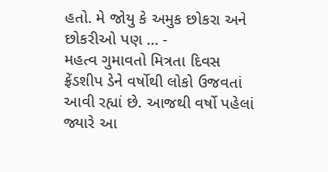હતો. મે જોયુ કે અમુક છોકરા અને છોકરીઓ પણ ... -
મહત્વ ગુમાવતો મિત્રતા દિવસ
ફ્રેંડશીપ ડેને વર્ષોથી લોકો ઉજવતાં આવી રહ્યાં છે. આજથી વર્ષો પહેલાં જ્યારે આ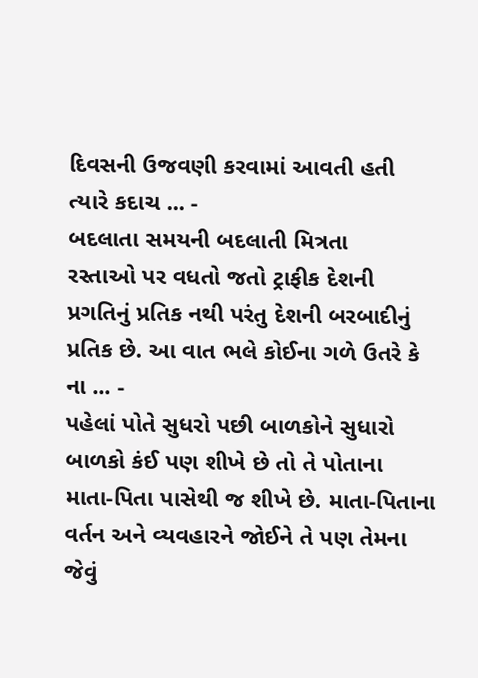દિવસની ઉજવણી કરવામાં આવતી હતી ત્યારે કદાચ ... -
બદલાતા સમયની બદલાતી મિત્રતા
રસ્તાઓ પર વધતો જતો ટ્રાફીક દેશની પ્રગતિનું પ્રતિક નથી પરંતુ દેશની બરબાદીનું પ્રતિક છે. આ વાત ભલે કોઈના ગળે ઉતરે કે ના ... -
પહેલાં પોતે સુધરો પછી બાળકોને સુધારો
બાળકો કંઈ પણ શીખે છે તો તે પોતાના માતા-પિતા પાસેથી જ શીખે છે. માતા-પિતાના વર્તન અને વ્યવહારને જોઈને તે પણ તેમના જેવું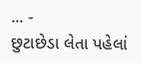... -
છુટાછેડા લેતા પહેલાં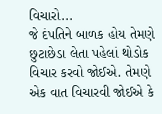વિચારો...
જે દંપતિને બાળક હોય તેમણે છુટાછેડા લેતા પહેલાં થોડોક વિચાર કરવો જોઈએ. તેમણે એક વાત વિચારવી જોઈએ કે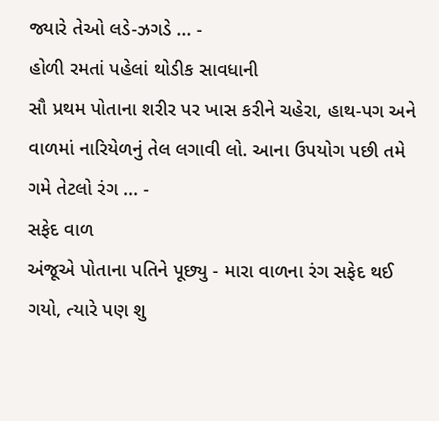જ્યારે તેઓ લડે-ઝગડે ... -
હોળી રમતાં પહેલાં થોડીક સાવધાની
સૌ પ્રથમ પોતાના શરીર પર ખાસ કરીને ચહેરા, હાથ-પગ અને વાળમાં નારિયેળનું તેલ લગાવી લો. આના ઉપયોગ પછી તમે ગમે તેટલો રંગ ... -
સફેદ વાળ
અંજૂએ પોતાના પતિને પૂછ્યુ - મારા વાળના રંગ સફેદ થઈ ગયો, ત્યારે પણ શુ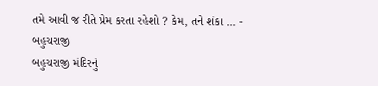તમે આવી જ રીતે પ્રેમ કરતા રહેશો ? કેમ, તને શંકા ... -
બહુચરાજી
બહુચરાજી મંદિરનું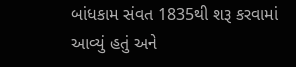બાંધકામ સંવત 1835થી શરૂ કરવામાં આવ્યું હતું અને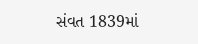સંવત 1839માં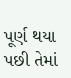પૂર્ણ થયા પછી તેમાં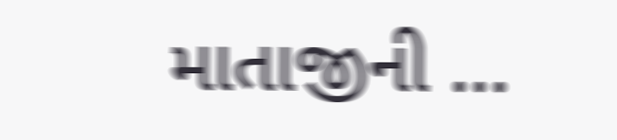માતાજીની ...